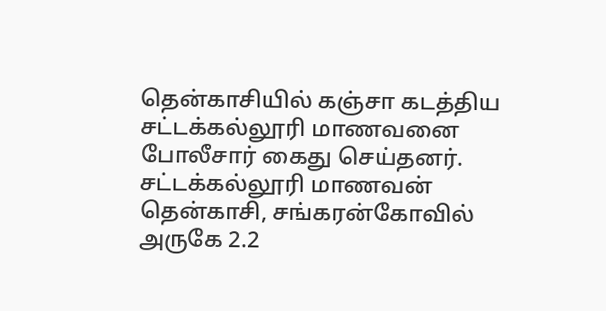தென்காசியில் கஞ்சா கடத்திய சட்டக்கல்லூரி மாணவனை போலீசார் கைது செய்தனர். சட்டக்கல்லூரி மாணவன் தென்காசி, சங்கரன்கோவில் அருகே 2.2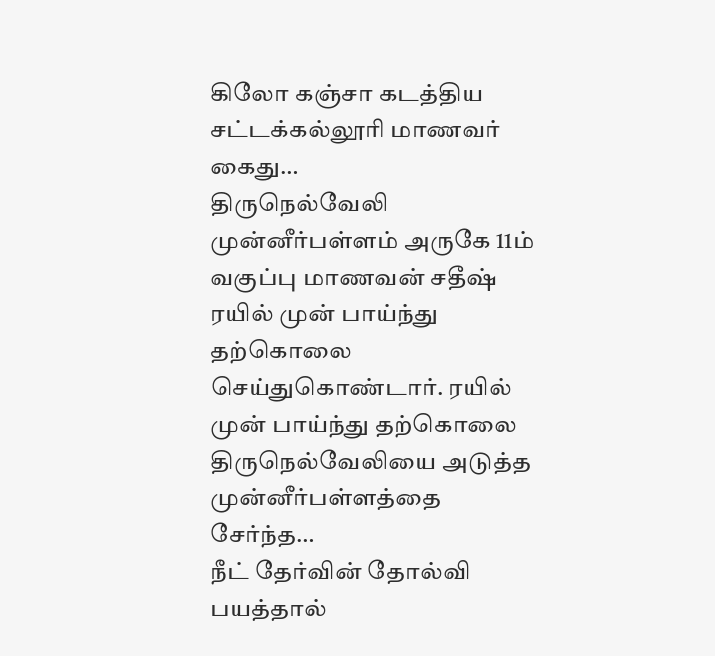கிலோ கஞ்சா கடத்திய சட்டக்கல்லூரி மாணவர் கைது…
திருநெல்வேலி முன்னீர்பள்ளம் அருகே 11ம் வகுப்பு மாணவன் சதீஷ் ரயில் முன் பாய்ந்து தற்கொலை செய்துகொண்டார். ரயில் முன் பாய்ந்து தற்கொலை திருநெல்வேலியை அடுத்த முன்னீர்பள்ளத்தை சேர்ந்த…
நீட் தேர்வின் தோல்வி பயத்தால்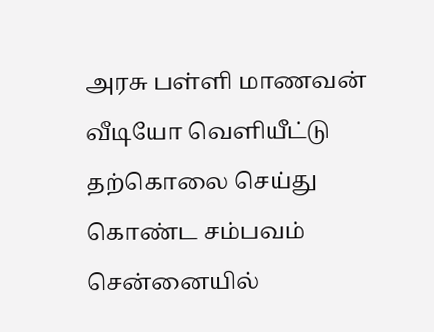அரசு பள்ளி மாணவன் வீடியோ வெளியீட்டு தற்கொலை செய்து கொண்ட சம்பவம் சென்னையில்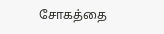சோகத்தை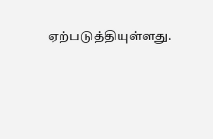ஏற்படுத்தியுள்ளது.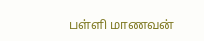பள்ளி மாணவன்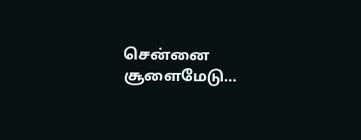சென்னை சூளைமேடு…